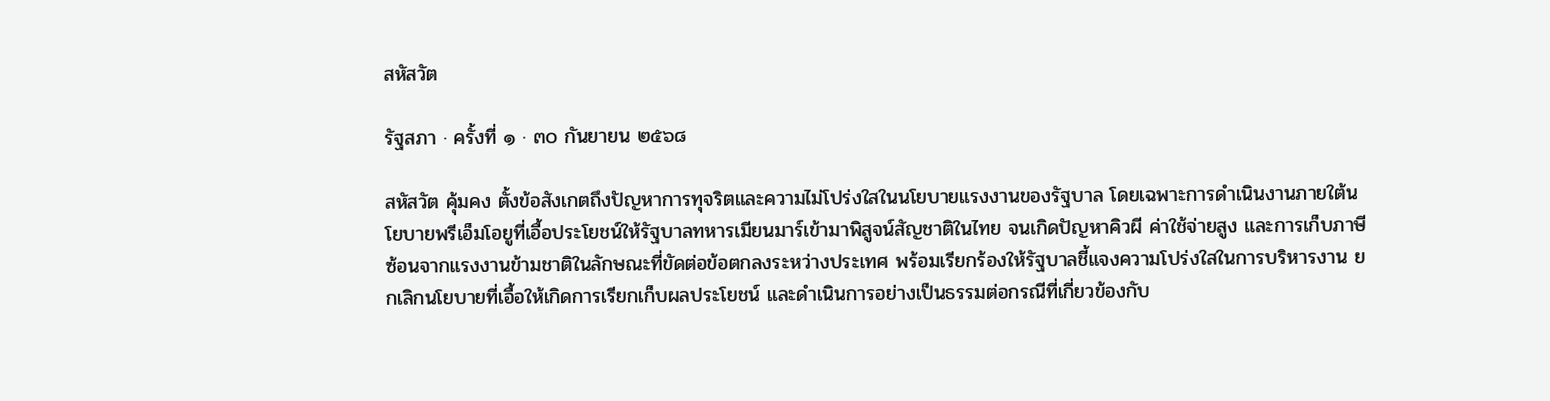สหัสวัต

รัฐสภา · ครั้งที่ ๑ · ๓๐ กันยายน ๒๕๖๘

สหัสวัต คุ้มคง ตั้งข้อสังเกตถึงปัญหาการทุจริตและความไม่โปร่งใสในนโยบายแรงงานของรัฐบาล โดยเฉพาะการดำเนินงานภายใต้นโยบายพรีเอ็มโอยูที่เอื้อประโยชน์ให้รัฐบาลทหารเมียนมาร์เข้ามาพิสูจน์สัญชาติในไทย จนเกิดปัญหาคิวผี ค่าใช้จ่ายสูง และการเก็บภาษีซ้อนจากแรงงานข้ามชาติในลักษณะที่ขัดต่อข้อตกลงระหว่างประเทศ พร้อมเรียกร้องให้รัฐบาลชี้แจงความโปร่งใสในการบริหารงาน ยกเลิกนโยบายที่เอื้อให้เกิดการเรียกเก็บผลประโยชน์ และดำเนินการอย่างเป็นธรรมต่อกรณีที่เกี่ยวข้องกับ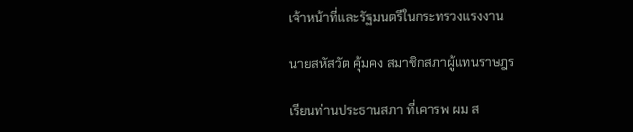เจ้าหน้าที่และรัฐมนตรีในกระทรวงแรงงาน

นายสหัสวัต คุ้มคง สมาชิกสภาผู้แทนราษฎร

เรียนท่านประธานสภา ที่เคารพ ผม ส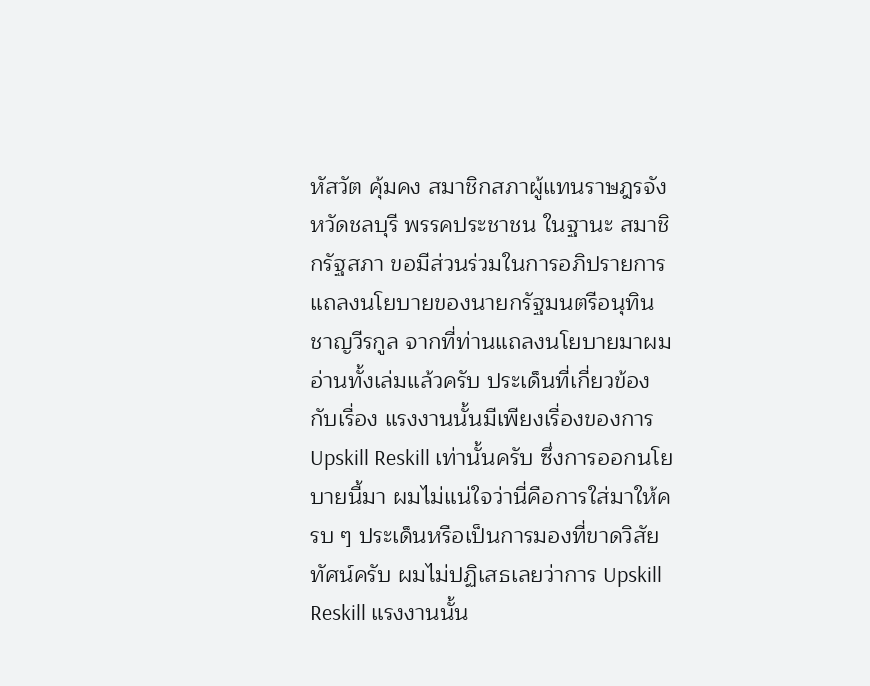หัสวัต คุ้มคง สมาชิกสภาผู้แทนราษฎรจังหวัดชลบุรี พรรคประชาชน ในฐานะ สมาชิกรัฐสภา ขอมีส่วนร่วมในการอภิปรายการแถลงนโยบายของนายกรัฐมนตรีอนุทิน ชาญวีรกูล จากที่ท่านแถลงนโยบายมาผมอ่านทั้งเล่มแล้วครับ ประเด็นที่เกี่ยวข้องกับเรื่อง แรงงานนั้นมีเพียงเรื่องของการ Upskill Reskill เท่านั้นครับ ซึ่งการออกนโยบายนี้มา ผมไม่แน่ใจว่านี่คือการใส่มาให้ครบ ๆ ประเด็นหรือเป็นการมองที่ขาดวิสัยทัศน์ครับ ผมไม่ปฏิเสธเลยว่าการ Upskill Reskill แรงงานนั้น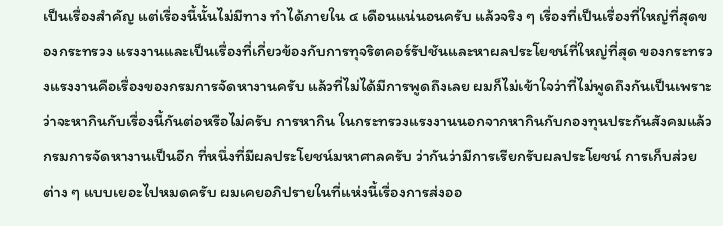เป็นเรื่องสำคัญ แต่เรื่องนี้นั้นไม่มีทาง ทำได้ภายใน ๔ เดือนแน่นอนครับ แล้วจริง ๆ เรื่องที่เป็นเรื่องที่ใหญ่ที่สุดของกระทรวง แรงงานและเป็นเรื่องที่เกี่ยวข้องกับการทุจริตคอร์รัปชันและหาผลประโยชน์ที่ใหญ่ที่สุด ของกระทรวงแรงงานคือเรื่องของกรมการจัดหางานครับ แล้วที่ไม่ได้มีการพูดถึงเลย ผมก็ไม่เข้าใจว่าที่ไม่พูดถึงกันเป็นเพราะว่าจะหากินกับเรื่องนี้กันต่อหรือไม่ครับ การหากิน ในกระทรวงแรงงานนอกจากหากินกับกองทุนประกันสังคมแล้ว กรมการจัดหางานเป็นอีก ที่หนึ่งที่มีผลประโยชน์มหาศาลครับ ว่ากันว่ามีการเรียกรับผลประโยชน์ การเก็บส่วยต่าง ๆ แบบเยอะไปหมดครับ ผมเคยอภิปรายในที่แห่งนี้เรื่องการส่งออ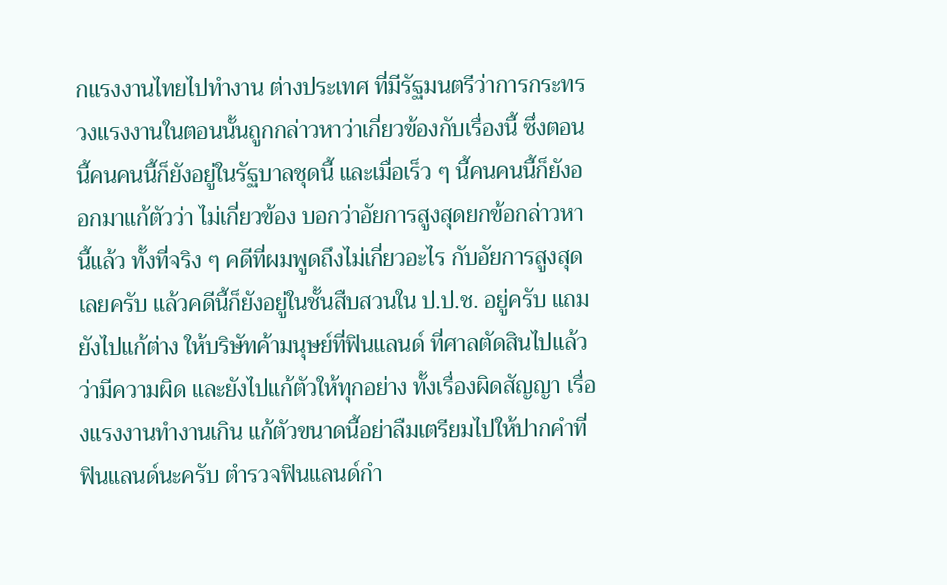กแรงงานไทยไปทำงาน ต่างประเทศ ที่มีรัฐมนตรีว่าการกระทรวงแรงงานในตอนนั้นถูกกล่าวหาว่าเกี่ยวข้องกับเรื่องนี้ ซึ่งตอนนี้คนคนนี้ก็ยังอยู่ในรัฐบาลชุดนี้ และเมื่อเร็ว ๆ นี้คนคนนี้ก็ยังออกมาแก้ตัวว่า ไม่เกี่ยวข้อง บอกว่าอัยการสูงสุดยกข้อกล่าวหานี้แล้ว ทั้งที่จริง ๆ คดีที่ผมพูดถึงไม่เกี่ยวอะไร กับอัยการสูงสุดเลยครับ แล้วคดีนี้ก็ยังอยู่ในชั้นสืบสวนใน ป.ป.ช. อยู่ครับ แถมยังไปแก้ต่าง ให้บริษัทค้ามนุษย์ที่ฟินแลนด์ ที่ศาลตัดสินไปแล้วว่ามีความผิด และยังไปแก้ตัวให้ทุกอย่าง ทั้งเรื่องผิดสัญญา เรื่องแรงงานทำงานเกิน แก้ตัวขนาดนี้อย่าลืมเตรียมไปให้ปากคำที่ ฟินแลนด์นะครับ ตำรวจฟินแลนด์กำ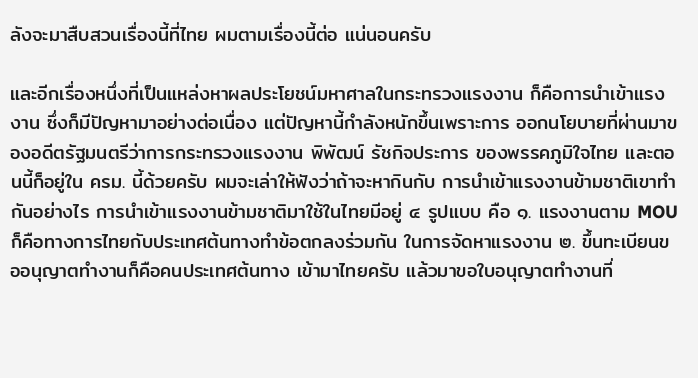ลังจะมาสืบสวนเรื่องนี้ที่ไทย ผมตามเรื่องนี้ต่อ แน่นอนครับ

และอีกเรื่องหนึ่งที่เป็นแหล่งหาผลประโยชน์มหาศาลในกระทรวงแรงงาน ก็คือการนำเข้าแรงงาน ซึ่งก็มีปัญหามาอย่างต่อเนื่อง แต่ปัญหานี้กำลังหนักขึ้นเพราะการ ออกนโยบายที่ผ่านมาของอดีตรัฐมนตรีว่าการกระทรวงแรงงาน พิพัฒน์ รัชกิจประการ ของพรรคภูมิใจไทย และตอนนี้ก็อยู่ใน ครม. นี้ด้วยครับ ผมจะเล่าให้ฟังว่าถ้าจะหากินกับ การนำเข้าแรงงานข้ามชาติเขาทำกันอย่างไร การนำเข้าแรงงานข้ามชาติมาใช้ในไทยมีอยู่ ๔ รูปแบบ คือ ๑. แรงงานตาม MOU ก็คือทางการไทยกับประเทศต้นทางทำข้อตกลงร่วมกัน ในการจัดหาแรงงาน ๒. ขึ้นทะเบียนขออนุญาตทำงานก็คือคนประเทศต้นทาง เข้ามาไทยครับ แล้วมาขอใบอนุญาตทำงานที่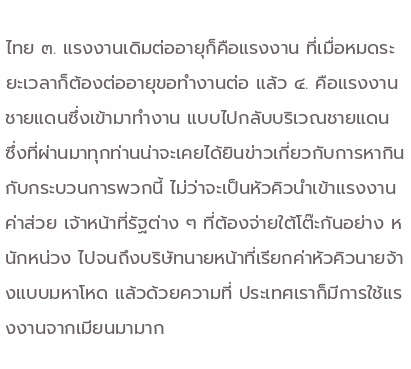ไทย ๓. แรงงานเดิมต่ออายุก็คือแรงงาน ที่เมื่อหมดระยะเวลาก็ต้องต่ออายุขอทำงานต่อ แล้ว ๔. คือแรงงานชายแดนซึ่งเข้ามาทำงาน แบบไปกลับบริเวณชายแดน ซึ่งที่ผ่านมาทุกท่านน่าจะเคยได้ยินข่าวเกี่ยวกับการหากินกับกระบวนการพวกนี้ ไม่ว่าจะเป็นหัวคิวนำเข้าแรงงาน ค่าส่วย เจ้าหน้าที่รัฐต่าง ๆ ที่ต้องจ่ายใต้โต๊ะกันอย่าง หนักหน่วง ไปจนถึงบริษัทนายหน้าที่เรียกค่าหัวคิวนายจ้างแบบมหาโหด แล้วด้วยความที่ ประเทศเราก็มีการใช้แรงงานจากเมียนมามาก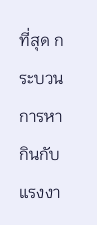ที่สุด กระบวนการหากินกับแรงงา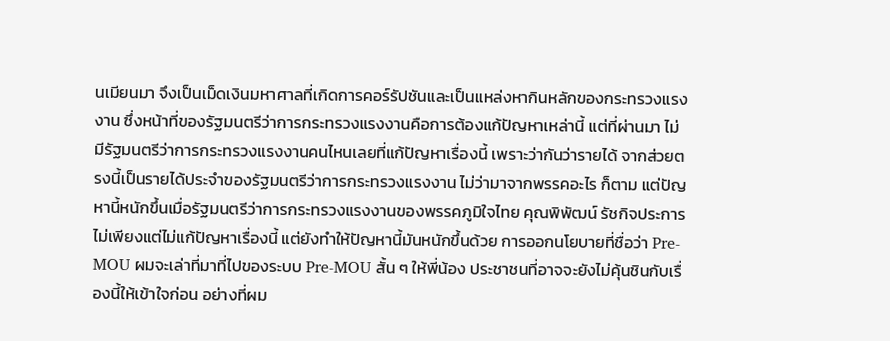นเมียนมา จึงเป็นเม็ดเงินมหาศาลที่เกิดการคอร์รัปชันและเป็นแหล่งหากินหลักของกระทรวงแรงงาน ซึ่งหน้าที่ของรัฐมนตรีว่าการกระทรวงแรงงานคือการต้องแก้ปัญหาเหล่านี้ แต่ที่ผ่านมา ไม่มีรัฐมนตรีว่าการกระทรวงแรงงานคนไหนเลยที่แก้ปัญหาเรื่องนี้ เพราะว่ากันว่ารายได้ จากส่วยตรงนี้เป็นรายได้ประจำของรัฐมนตรีว่าการกระทรวงแรงงาน ไม่ว่ามาจากพรรคอะไร ก็ตาม แต่ปัญหานี้หนักขึ้นเมื่อรัฐมนตรีว่าการกระทรวงแรงงานของพรรคภูมิใจไทย คุณพิพัฒน์ รัชกิจประการ ไม่เพียงแต่ไม่แก้ปัญหาเรื่องนี้ แต่ยังทำให้ปัญหานี้มันหนักขึ้นด้วย การออกนโยบายที่ชื่อว่า Pre-MOU ผมจะเล่าที่มาที่ไปของระบบ Pre-MOU สั้น ๆ ให้พี่น้อง ประชาชนที่อาจจะยังไม่คุ้นชินกับเรื่องนี้ให้เข้าใจก่อน อย่างที่ผม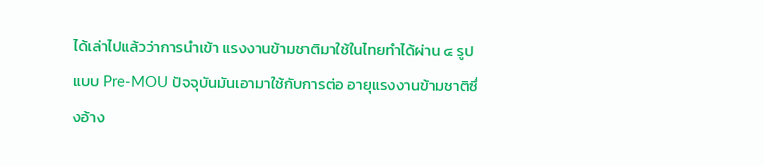ได้เล่าไปแล้วว่าการนำเข้า แรงงานข้ามชาติมาใช้ในไทยทำได้ผ่าน ๔ รูปแบบ Pre-MOU ปัจจุบันมันเอามาใช้กับการต่อ อายุแรงงานข้ามชาติซึ่งอ้าง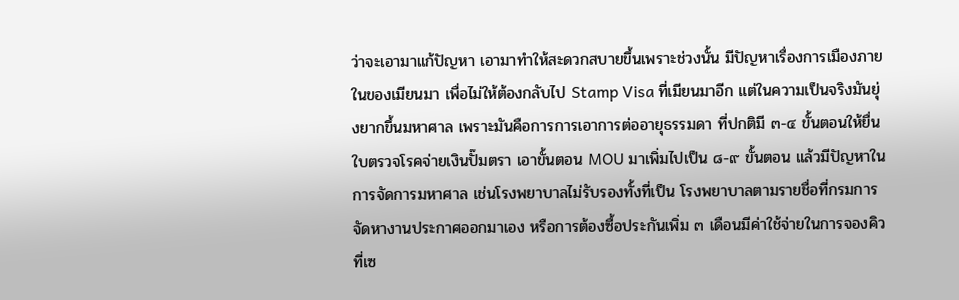ว่าจะเอามาแก้ปัญหา เอามาทำให้สะดวกสบายขึ้นเพราะช่วงนั้น มีปัญหาเรื่องการเมืองภายในของเมียนมา เพื่อไม่ให้ต้องกลับไป Stamp Visa ที่เมียนมาอีก แต่ในความเป็นจริงมันยุ่งยากขึ้นมหาศาล เพราะมันคือการการเอาการต่ออายุธรรมดา ที่ปกติมี ๓-๔ ขั้นตอนให้ยื่นใบตรวจโรคจ่ายเงินปั๊มตรา เอาขั้นตอน MOU มาเพิ่มไปเป็น ๘-๙ ขั้นตอน แล้วมีปัญหาในการจัดการมหาศาล เช่นโรงพยาบาลไม่รับรองทั้งที่เป็น โรงพยาบาลตามรายชื่อที่กรมการจัดหางานประกาศออกมาเอง หรือการต้องซื้อประกันเพิ่ม ๓ เดือนมีค่าใช้จ่ายในการจองคิวที่เซ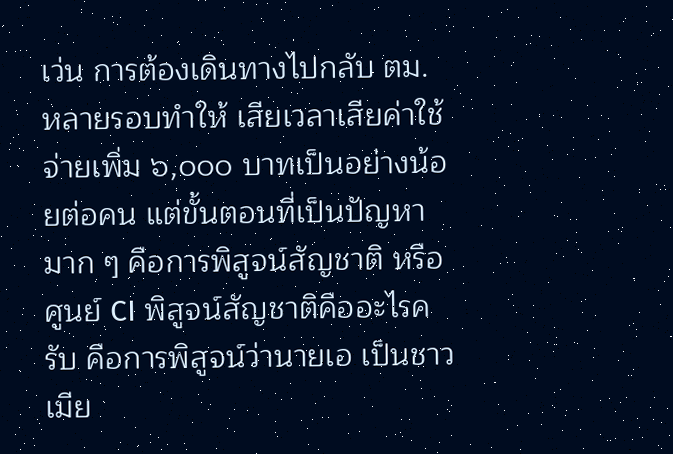เว่น การต้องเดินทางไปกลับ ตม. หลายรอบทำให้ เสียเวลาเสียค่าใช้จ่ายเพิ่ม ๖,๐๐๐ บาทเป็นอย่างน้อยต่อคน แต่ขั้นตอนที่เป็นปัญหามาก ๆ คือการพิสูจน์สัญชาติ หรือศูนย์ CI พิสูจน์สัญชาติคืออะไรครับ คือการพิสูจน์ว่านายเอ เป็นชาวเมีย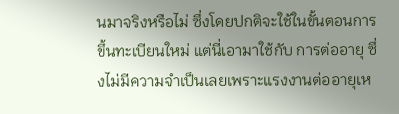นมาจริงหรือไม่ ซึ่งโดยปกติจะใช้ในขั้นตอนการขึ้นทะเบียนใหม่ แต่นี่เอามาใช้กับ การต่ออายุ ซึ่งไม่มีความจำเป็นเลยเพราะแรงงานต่ออายุเห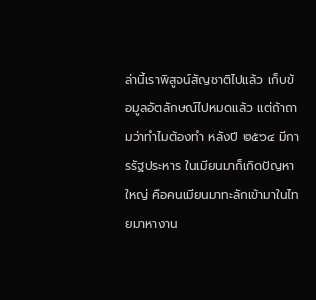ล่านี้เราพิสูจน์สัญชาติไปแล้ว เก็บข้อมูลอัตลักษณ์ไปหมดแล้ว แต่ถ้าถามว่าทำไมต้องทำ หลังปี ๒๕๖๔ มีการรัฐประหาร ในเมียนมาก็เกิดปัญหาใหญ่ คือคนเมียนมาทะลักเข้ามาในไทยมาหางาน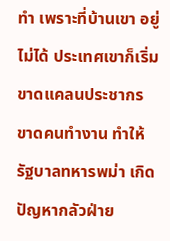ทำ เพราะที่บ้านเขา อยู่ไม่ได้ ประเทศเขาก็เริ่มขาดแคลนประชากร ขาดคนทำงาน ทำให้รัฐบาลทหารพม่า เกิดปัญหากลัวฝ่าย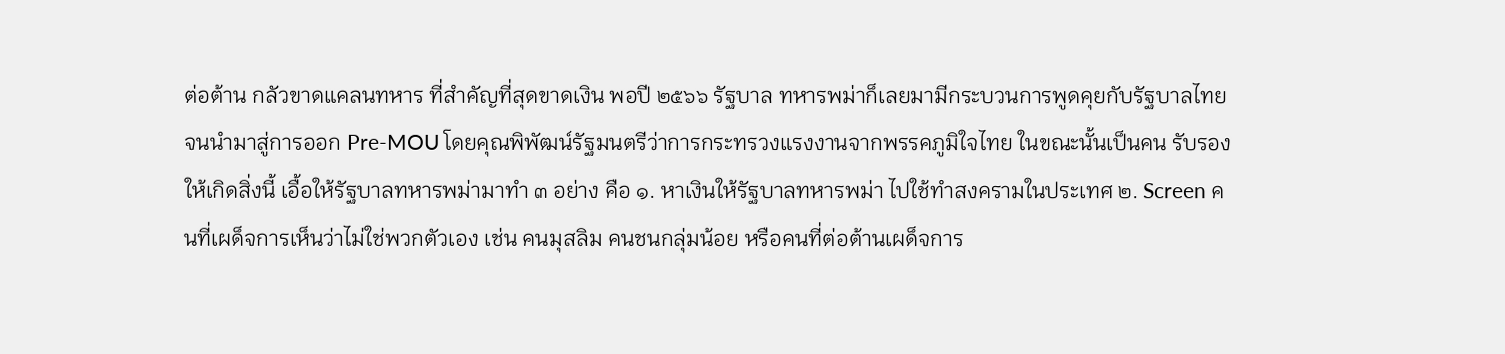ต่อต้าน กลัวขาดแคลนทหาร ที่สำคัญที่สุดขาดเงิน พอปี ๒๕๖๖ รัฐบาล ทหารพม่าก็เลยมามีกระบวนการพูดคุยกับรัฐบาลไทย จนนำมาสู่การออก Pre-MOU โดยคุณพิพัฒน์รัฐมนตรีว่าการกระทรวงแรงงานจากพรรคภูมิใจไทย ในขณะนั้นเป็นคน รับรองให้เกิดสิ่งนี้ เอื้อให้รัฐบาลทหารพม่ามาทำ ๓ อย่าง คือ ๑. หาเงินให้รัฐบาลทหารพม่า ไปใช้ทำสงครามในประเทศ ๒. Screen คนที่เผด็จการเห็นว่าไม่ใช่พวกตัวเอง เช่น คนมุสลิม คนชนกลุ่มน้อย หรือคนที่ต่อต้านเผด็จการ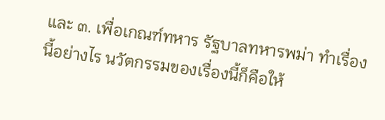และ ๓. เพื่อเกณฑ์ทหาร รัฐบาลทหารพม่า ทำเรื่องนี้อย่างไร นวัตกรรมของเรื่องนี้ก็คือให้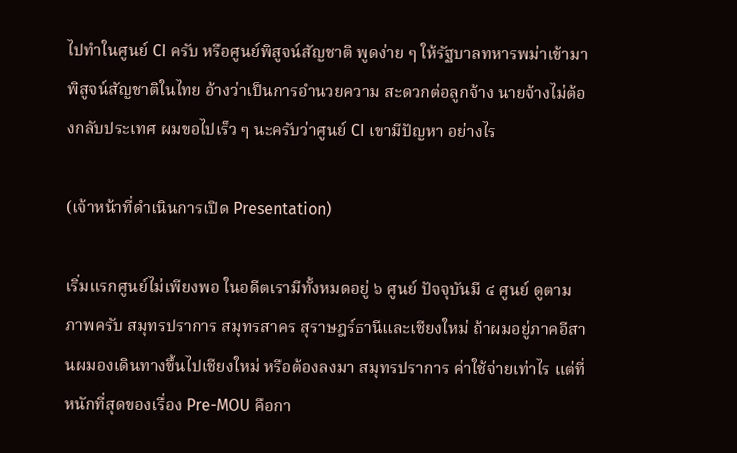ไปทำในศูนย์ CI ครับ หรือศูนย์พิสูจน์สัญชาติ พูดง่าย ๆ ให้รัฐบาลทหารพม่าเข้ามาพิสูจน์สัญชาติในไทย อ้างว่าเป็นการอำนวยความ สะดวกต่อลูกจ้าง นายจ้างไม่ต้องกลับประเทศ ผมขอไปเร็ว ๆ นะครับว่าศูนย์ CI เขามีปัญหา อย่างไร

(เจ้าหน้าที่ดำเนินการเปิด Presentation)

เริ่มแรกศูนย์ไม่เพียงพอ ในอดีตเรามีทั้งหมดอยู่ ๖ ศูนย์ ปัจจุบันมี ๔ ศูนย์ ดูตามภาพครับ สมุทรปราการ สมุทรสาคร สุราษฎร์ธานีและเชียงใหม่ ถ้าผมอยู่ภาคอีสานผมองเดินทางขึ้นไปเชียงใหม่ หรือต้องลงมา สมุทรปราการ ค่าใช้จ่ายเท่าไร แต่ที่หนักที่สุดของเรื่อง Pre-MOU คือกา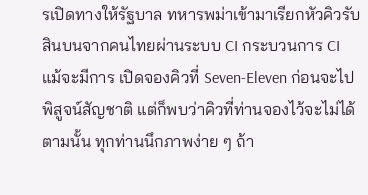รเปิดทางให้รัฐบาล ทหารพม่าเข้ามาเรียกหัวคิวรับสินบนจากคนไทยผ่านระบบ CI กระบวนการ CI แม้จะมีการ เปิดจองคิวที่ Seven-Eleven ก่อนจะไปพิสูจน์สัญชาติ แต่ก็พบว่าคิวที่ท่านจองไว้จะไม่ได้ ตามนั้น ทุกท่านนึกภาพง่าย ๆ ถ้า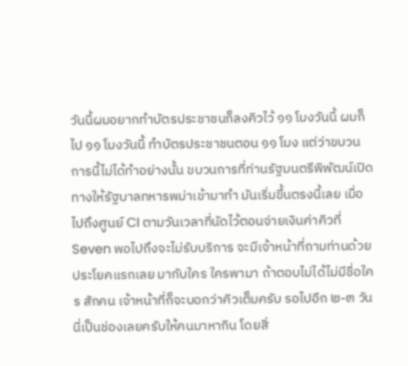วันนี้ผมอยากทำบัตรประชาชนก็ลงคิวไว้ ๑๑ โมงวันนี้ ผมก็ไป ๑๑ โมงวันนี้ ทำบัตรประชาชนตอน ๑๑ โมง แต่ว่าขบวนการนี้ไม่ได้ทำอย่างนั้น ขบวนการที่ท่านรัฐมนตรีพิพัฒน์เปิดทางให้รัฐบาลทหารพม่าเข้ามาทำ มันเริ่มขึ้นตรงนี้เลย เมื่อไปถึงศูนย์ CI ตามวันเวลาที่นัดไว้ตอนจ่ายเงินค่าคิวที่ Seven พอไปถึงจะไม่รับบริการ จะมีเจ้าหน้าที่ถามท่านด้วยประโยคแรกเลย มากับใคร ใครพามา ถ้าตอบไม่ได้ไม่มีชื่อใคร สักคน เจ้าหน้าที่ก็จะบอกว่าคิวเต็มครับ รอไปอีก ๒-๓ วัน นี่เป็นช่องเลยครับให้คนมาหากิน โดยสิ่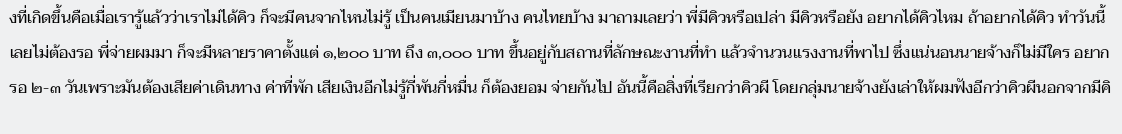งที่เกิดขึ้นคือเมื่อเรารู้แล้วว่าเราไม่ได้คิว ก็จะมีคนจากไหนไม่รู้ เป็นคนเมียนมาบ้าง คนไทยบ้าง มาถามเลยว่า พี่มีคิวหรือเปล่า มีคิวหรือยัง อยากได้คิวไหม ถ้าอยากได้คิว ทำวันนี้เลยไม่ต้องรอ พี่จ่ายผมมา ก็จะมีหลายราคาตั้งแต่ ๑,๒๐๐ บาท ถึง ๓,๐๐๐ บาท ขึ้นอยู่กับสถานที่ลักษณะงานที่ทำ แล้วจำนวนแรงงานที่พาไป ซึ่งแน่นอนนายจ้างก็ไม่มีใคร อยากรอ ๒-๓ วันเพราะมันต้องเสียค่าเดินทาง ค่าที่พัก เสียเงินอีกไม่รู้กี่พันกี่หมื่น ก็ต้องยอม จ่ายกันไป อันนี้คือสิ่งที่เรียกว่าคิวผี โดยกลุ่มนายจ้างยังเล่าให้ผมฟังอีกว่าคิวผีนอกจากมีคิ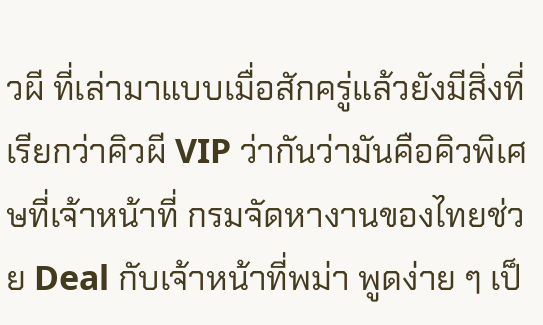วผี ที่เล่ามาแบบเมื่อสักครู่แล้วยังมีสิ่งที่เรียกว่าคิวผี VIP ว่ากันว่ามันคือคิวพิเศษที่เจ้าหน้าที่ กรมจัดหางานของไทยช่วย Deal กับเจ้าหน้าที่พม่า พูดง่าย ๆ เป็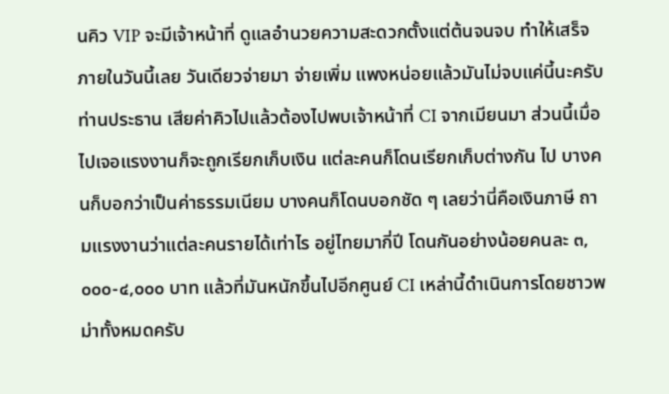นคิว VIP จะมีเจ้าหน้าที่ ดูแลอำนวยความสะดวกตั้งแต่ต้นจนจบ ทำให้เสร็จภายในวันนี้เลย วันเดียวจ่ายมา จ่ายเพิ่ม แพงหน่อยแล้วมันไม่จบแค่นี้นะครับท่านประธาน เสียค่าคิวไปแล้วต้องไปพบเจ้าหน้าที่ CI จากเมียนมา ส่วนนี้เมื่อไปเจอแรงงานก็จะถูกเรียกเก็บเงิน แต่ละคนก็โดนเรียกเก็บต่างกัน ไป บางคนก็บอกว่าเป็นค่าธรรมเนียม บางคนก็โดนบอกชัด ๆ เลยว่านี่คือเงินภาษี ถามแรงงานว่าแต่ละคนรายได้เท่าไร อยู่ไทยมากี่ปี โดนกันอย่างน้อยคนละ ๓,๐๐๐-๔,๐๐๐ บาท แล้วที่มันหนักขึ้นไปอีกศูนย์ CI เหล่านี้ดำเนินการโดยชาวพม่าทั้งหมดครับ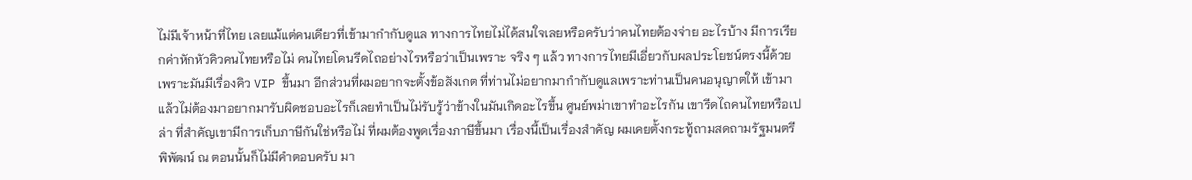ไม่มีเจ้าหน้าที่ไทย เลยแม้แต่คนเดียวที่เข้ามากำกับดูแล ทางการไทยไม่ได้สนใจเลยหรือครับว่าคนไทยต้องจ่าย อะไรบ้าง มีการเรียกค่าหักหัวคิวคนไทยหรือไม่ คนไทยโดนรีดไถอย่างไรหรือว่าเป็นเพราะ จริง ๆ แล้ว ทางการไทยมีเอี่ยวกับผลประโยชน์ตรงนี้ด้วย เพราะมันมีเรื่องคิว VIP ขึ้นมา อีกส่วนที่ผมอยากจะตั้งข้อสังเกต ที่ท่านไม่อยากมากำกับดูแลเพราะท่านเป็นคนอนุญาตให้ เข้ามา แล้วไม่ต้องมาอยากมารับผิดชอบอะไรก็เลยทำเป็นไม่รับรู้ว่าข้างในมันเกิดอะไรขึ้น ศูนย์พม่าเขาทำอะไรกัน เขารีดไถคนไทยหรือเปล่า ที่สำคัญเขามีการเก็บภาษีกันใช่หรือไม่ ที่ผมต้องพูดเรื่องภาษีขึ้นมา เรื่องนี้เป็นเรื่องสำคัญ ผมเคยตั้งกระทู้ถามสดถามรัฐมนตรี พิพัฒน์ ณ ตอนนั้นก็ไม่มีคำตอบครับ มา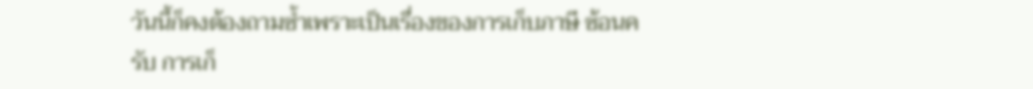วันนี้ก็คงต้องถามซ้ำเพราะเป็นเรื่องของการเก็บภาษี ซ้อนครับ การเก็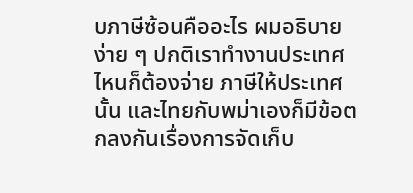บภาษีซ้อนคืออะไร ผมอธิบายง่าย ๆ ปกติเราทำงานประเทศไหนก็ต้องจ่าย ภาษีให้ประเทศนั้น และไทยกับพม่าเองก็มีข้อตกลงกันเรื่องการจัดเก็บ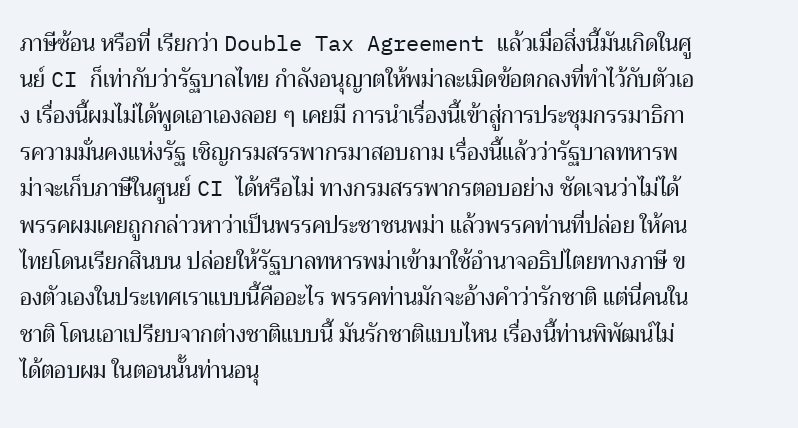ภาษีซ้อน หรือที่ เรียกว่า Double Tax Agreement แล้วเมื่อสิ่งนี้มันเกิดในศูนย์ CI ก็เท่ากับว่ารัฐบาลไทย กำลังอนุญาตให้พม่าละเมิดข้อตกลงที่ทำไว้กับตัวเอง เรื่องนี้ผมไม่ได้พูดเอาเองลอย ๆ เคยมี การนำเรื่องนี้เข้าสู่การประชุมกรรมาธิการความมั่นคงแห่งรัฐ เชิญกรมสรรพากรมาสอบถาม เรื่องนี้แล้วว่ารัฐบาลทหารพม่าจะเก็บภาษีในศูนย์ CI ได้หรือไม่ ทางกรมสรรพากรตอบอย่าง ชัดเจนว่าไม่ได้ พรรคผมเคยถูกกล่าวหาว่าเป็นพรรคประชาชนพม่า แล้วพรรคท่านที่ปล่อย ให้คนไทยโดนเรียกสินบน ปล่อยให้รัฐบาลทหารพม่าเข้ามาใช้อำนาจอธิปไตยทางภาษี ของตัวเองในประเทศเราแบบนี้คืออะไร พรรคท่านมักจะอ้างคำว่ารักชาติ แต่นี่คนในชาติ โดนเอาเปรียบจากต่างชาติแบบนี้ มันรักชาติแบบไหน เรื่องนี้ท่านพิพัฒน์ไม่ได้ตอบผม ในตอนนั้นท่านอนุ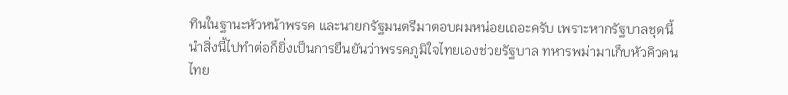ทินในฐานะหัวหน้าพรรค และนายกรัฐมนตรีมาตอบผมหน่อยเถอะครับ เพราะหากรัฐบาลชุดนี้นำสิ่งนี้ไปทำต่อก็ยิ่งเป็นการยืนยันว่าพรรคภูมิใจไทยเองช่วยรัฐบาล ทหารพม่ามาเก็บหัวคิวคนไทย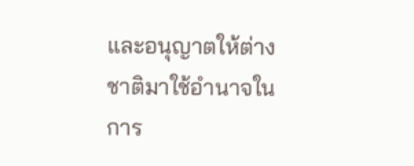และอนุญาตให้ต่างชาติมาใช้อำนาจในการ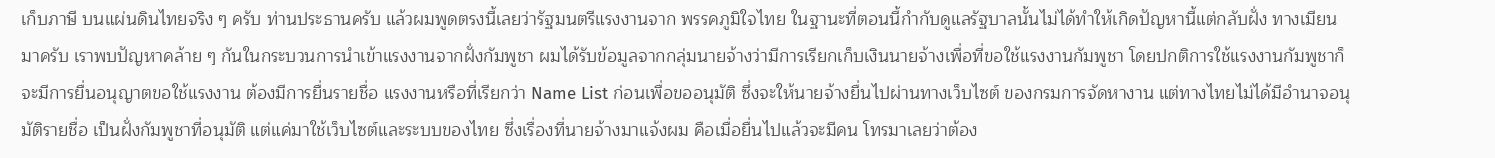เก็บภาษี บนแผ่นดินไทยจริง ๆ ครับ ท่านประธานครับ แล้วผมพูดตรงนี้เลยว่ารัฐมนตรีแรงงานจาก พรรคภูมิใจไทย ในฐานะที่ตอนนี้กำกับดูแลรัฐบาลนั้นไม่ได้ทำให้เกิดปัญหานี้แต่กลับฝั่ง ทางเมียนมาครับ เราพบปัญหาคล้าย ๆ กันในกระบวนการนำเข้าแรงงานจากฝั่งกัมพูชา ผมได้รับข้อมูลจากกลุ่มนายจ้างว่ามีการเรียกเก็บเงินนายจ้างเพื่อที่ขอใช้แรงงานกัมพูชา โดยปกติการใช้แรงงานกัมพูชาก็จะมีการยื่นอนุญาตขอใช้แรงงาน ต้องมีการยื่นรายชื่อ แรงงานหรือที่เรียกว่า Name List ก่อนเพื่อขออนุมัติ ซึ่งจะให้นายจ้างยื่นไปผ่านทางเว็บไซต์ ของกรมการจัดหางาน แต่ทางไทยไม่ได้มีอำนาจอนุมัติรายชื่อ เป็นฝั่งกัมพูชาที่อนุมัติ แต่แค่มาใช้เว็บไซต์และระบบของไทย ซึ่งเรื่องที่นายจ้างมาแจ้งผม คือเมื่อยื่นไปแล้วจะมีคน โทรมาเลยว่าต้อง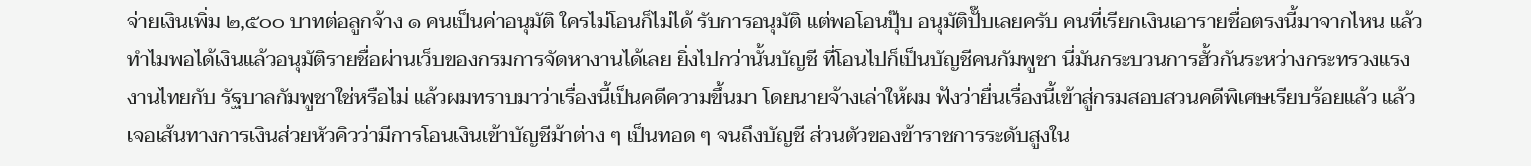จ่ายเงินเพิ่ม ๒,๕๐๐ บาทต่อลูกจ้าง ๑ คนเป็นค่าอนุมัติ ใครไม่โอนก็ไม่ได้ รับการอนุมัติ แต่พอโอนปุ๊บ อนุมัติปั๊บเลยครับ คนที่เรียกเงินเอารายชื่อตรงนี้มาจากไหน แล้วทำไมพอได้เงินแล้วอนุมัติรายชื่อผ่านเว็บของกรมการจัดหางานได้เลย ยิ่งไปกว่านั้นบัญชี ที่โอนไปก็เป็นบัญชีคนกัมพูชา นี่มันกระบวนการฮั้วกันระหว่างกระทรวงแรงงานไทยกับ รัฐบาลกัมพูชาใช่หรือไม่ แล้วผมทราบมาว่าเรื่องนี้เป็นคดีความขึ้นมา โดยนายจ้างเล่าให้ผม ฟังว่ายื่นเรื่องนี้เข้าสู่กรมสอบสวนคดีพิเศษเรียบร้อยแล้ว แล้วเจอเส้นทางการเงินส่วยหัวคิวว่ามีการโอนเงินเข้าบัญชีม้าต่าง ๆ เป็นทอด ๆ จนถึงบัญชี ส่วนตัวของข้าราชการระดับสูงใน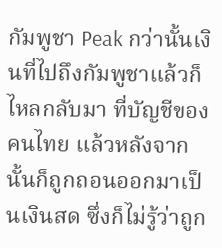กัมพูชา Peak กว่านั้นเงินที่ไปถึงกัมพูชาแล้วก็ไหลกลับมา ที่บัญชีของคนไทย แล้วหลังจากนั้นก็ถูกถอนออกมาเป็นเงินสด ซึ่งก็ไม่รู้ว่าถูก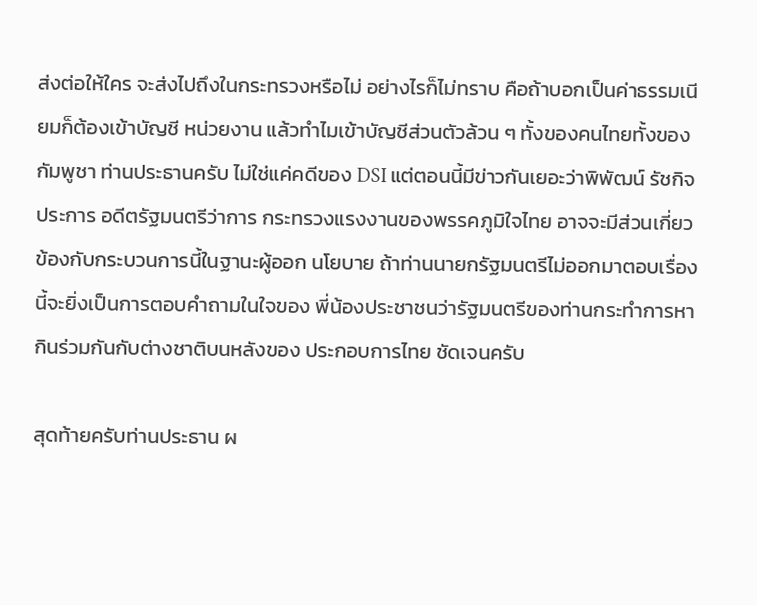ส่งต่อให้ใคร จะส่งไปถึงในกระทรวงหรือไม่ อย่างไรก็ไม่ทราบ คือถ้าบอกเป็นค่าธรรมเนียมก็ต้องเข้าบัญชี หน่วยงาน แล้วทำไมเข้าบัญชีส่วนตัวล้วน ๆ ทั้งของคนไทยทั้งของกัมพูชา ท่านประธานครับ ไม่ใช่แค่คดีของ DSI แต่ตอนนี้มีข่าวกันเยอะว่าพิพัฒน์ รัชกิจประการ อดีตรัฐมนตรีว่าการ กระทรวงแรงงานของพรรคภูมิใจไทย อาจจะมีส่วนเกี่ยวข้องกับกระบวนการนี้ในฐานะผู้ออก นโยบาย ถ้าท่านนายกรัฐมนตรีไม่ออกมาตอบเรื่องนี้จะยิ่งเป็นการตอบคำถามในใจของ พี่น้องประชาชนว่ารัฐมนตรีของท่านกระทำการหากินร่วมกันกับต่างชาติบนหลังของ ประกอบการไทย ชัดเจนครับ

สุดท้ายครับท่านประธาน ผ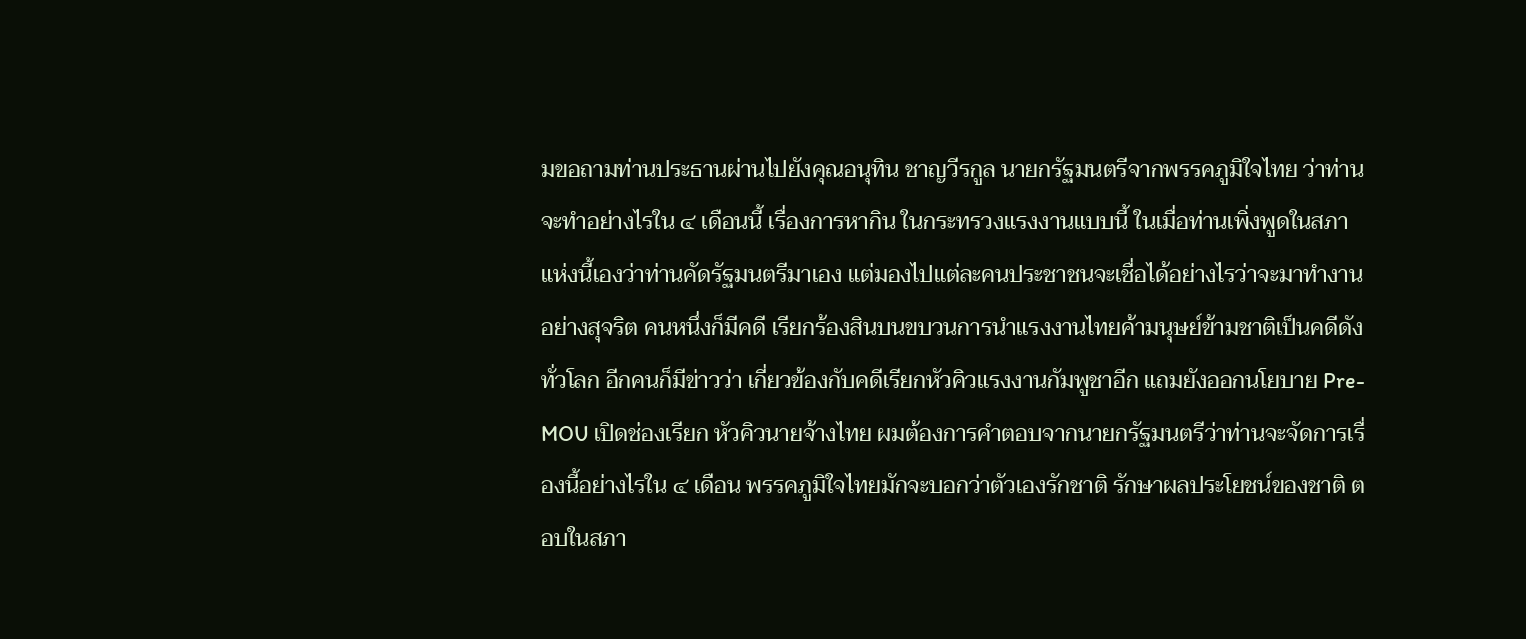มขอถามท่านประธานผ่านไปยังคุณอนุทิน ชาญวีรกูล นายกรัฐมนตรีจากพรรคภูมิใจไทย ว่าท่านจะทำอย่างไรใน ๔ เดือนนี้ เรื่องการหากิน ในกระทรวงแรงงานแบบนี้ ในเมื่อท่านเพิ่งพูดในสภาแห่งนี้เองว่าท่านคัดรัฐมนตรีมาเอง แต่มองไปแต่ละคนประชาชนจะเชื่อได้อย่างไรว่าจะมาทำงานอย่างสุจริต คนหนึ่งก็มีคดี เรียกร้องสินบนขบวนการนำแรงงานไทยค้ามนุษย์ข้ามชาติเป็นคดีดังทั่วโลก อีกคนก็มีข่าวว่า เกี่ยวข้องกับคดีเรียกหัวคิวแรงงานกัมพูชาอีก แถมยังออกนโยบาย Pre-MOU เปิดช่องเรียก หัวคิวนายจ้างไทย ผมต้องการคำตอบจากนายกรัฐมนตรีว่าท่านจะจัดการเรื่องนี้อย่างไรใน ๔ เดือน พรรคภูมิใจไทยมักจะบอกว่าตัวเองรักชาติ รักษาผลประโยชน์ของชาติ ตอบในสภา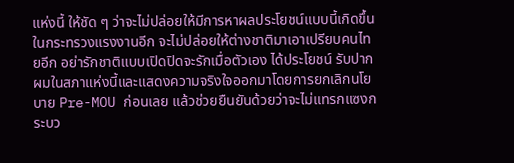แห่งนี้ ให้ชัด ๆ ว่าจะไม่ปล่อยให้มีการหาผลประโยชน์แบบนี้เกิดขึ้นในกระทรวงแรงงานอีก จะไม่ปล่อยให้ต่างชาติมาเอาเปรียบคนไทยอีก อย่ารักชาติแบบเปิดปิดจะรักเมื่อตัวเอง ได้ประโยชน์ รับปากผมในสภาแห่งนี้และแสดงความจริงใจออกมาโดยการยกเลิกนโยบาย Pre-MOU ก่อนเลย แล้วช่วยยืนยันด้วยว่าจะไม่แทรกแซงกระบว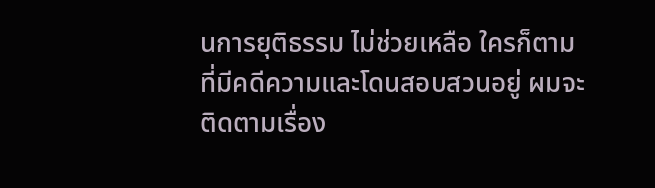นการยุติธรรม ไม่ช่วยเหลือ ใครก็ตามที่มีคดีความและโดนสอบสวนอยู่ ผมจะติดตามเรื่อง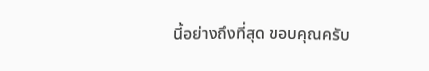นี้อย่างถึงที่สุด ขอบคุณครับ